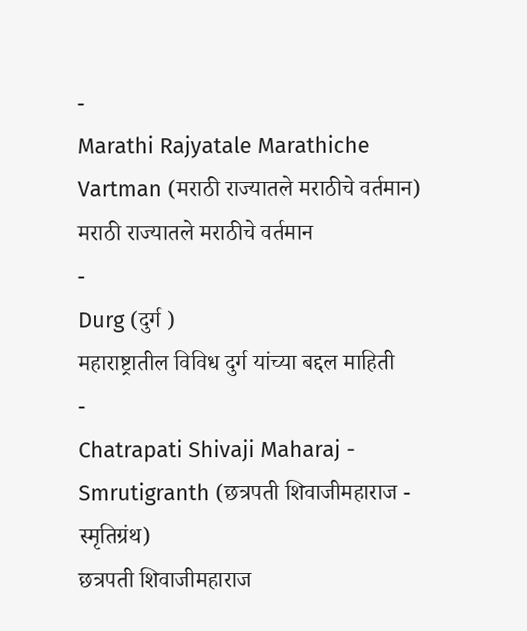-
Marathi Rajyatale Marathiche Vartman (मराठी राज्यातले मराठीचे वर्तमान)
मराठी राज्यातले मराठीचे वर्तमान
-
Durg (दुर्ग )
महाराष्ट्रातील विविध दुर्ग यांच्या बद्दल माहिती
-
Chatrapati Shivaji Maharaj - Smrutigranth (छत्रपती शिवाजीमहाराज - स्मृतिग्रंथ)
छत्रपती शिवाजीमहाराज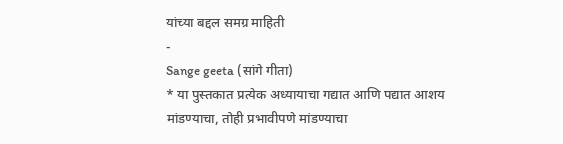यांच्या बद्दल समग्र माहिती
-
Sange geeta (सांगे गीता)
* या पुस्तकात प्रत्येक अध्यायाचा गद्यात आणि पद्यात आशय मांडण्याचा, तोही प्रभावीपणे मांडण्याचा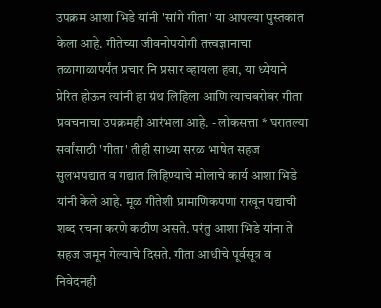उपक्रम आशा भिडे यांनी 'सांगे गीता' या आपल्या पुस्तकात केला आहे. गीतेच्या जीवनोपयोगी तत्त्वज्ञानाचा तळागाळापर्यंत प्रचार नि प्रसार व्हायला हवा, या ध्येयाने प्रेरित होऊन त्यांनी हा ग्रंथ लिहिला आणि त्याचबरोबर गीता प्रवचनाचा उपक्रमही आरंभला आहे. - लोकसत्ता * घरातल्या सर्वांसाठी 'गीता' तीही साध्या सरळ भाषेत सहज सुलभपद्यात व गद्यात लिहिण्याचे मोलाचे कार्य आशा भिडे यांनी केले आहे. मूळ गीतेशी प्रामाणिकपणा राखून पद्याची शब्द रचना करणे कठीण असते. परंतु आशा भिडे यांना ते सहज जमून गेल्याचे दिसते. गीता आधीचे पूर्वसूत्र व निवेदनही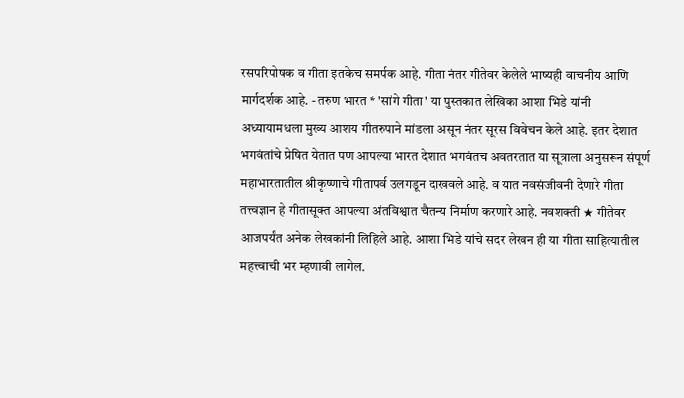रसपरिपोषक व गीता इतकेच समर्पक आहे. गीता नंतर गीतेवर केलेले भाष्यही वाचनीय आणि मार्गदर्शक आहे. - तरुण भारत * 'सांगे गीता' या पुस्तकात लेखिका आशा भिडे यांनी अध्यायामधला मुख्य आशय गीतरुपाने मांडला असून नंतर सूरस विवेचन केले आहे. इतर देशात भगवंतांचे प्रेषित येतात पण आपल्या भारत देशात भगवंतच अवतरतात या सूत्राला अनुसरून संपूर्ण महाभारतातील श्रीकृष्णाचे गीतापर्व उलगडून दाखवले आहे. व यात नवसंजीवनी देणारे गीता तत्त्वज्ञान हे गीतासूक्त आपल्या अंतविश्वात चैतन्य निर्माण करणारे आहे. नवशक्ती ★ गीतेवर आजपर्यंत अनेक लेखकांनी लिहिले आहे. आशा भिडे यांचे सदर लेखन ही या गीता साहित्यातील महत्त्वाची भर म्हणावी लागेल.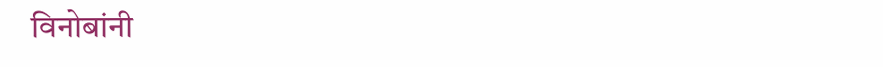विनोबांनी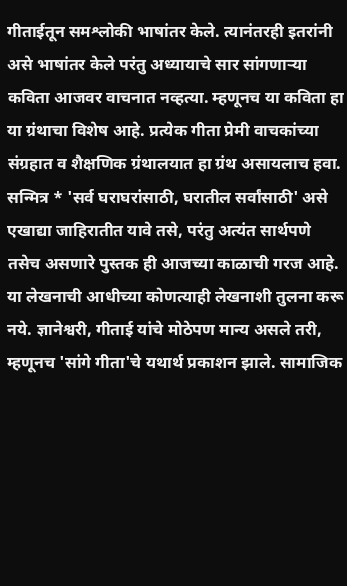गीताईतून समश्लोकी भाषांतर केले. त्यानंतरही इतरांनी असे भाषांतर केले परंतु अध्यायाचे सार सांगणाऱ्या कविता आजवर वाचनात नव्हत्या. म्हणूनच या कविता हा या ग्रंथाचा विशेष आहे. प्रत्येक गीता प्रेमी वाचकांच्या संग्रहात व शैक्षणिक ग्रंथालयात हा ग्रंथ असायलाच हवा. सन्मित्र * 'सर्व घराघरांसाठी, घरातील सर्वांसाठी' असे एखाद्या जाहिरातीत यावे तसे, परंतु अत्यंत सार्थपणे तसेच असणारे पुस्तक ही आजच्या काळाची गरज आहे. या लेखनाची आधीच्या कोणत्याही लेखनाशी तुलना करू नये. ज्ञानेश्वरी, गीताई यांचे मोठेपण मान्य असले तरी, म्हणूनच 'सांगे गीता'चे यथार्थ प्रकाशन झाले. सामाजिक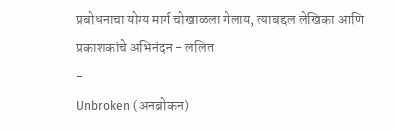प्रबोधनाचा योग्य मार्ग चोखाळला गेलाय, त्याबद्दल लेखिका आणि प्रकाशकांचे अभिनंदन - ललित
-
Unbroken (अनब्रोकन)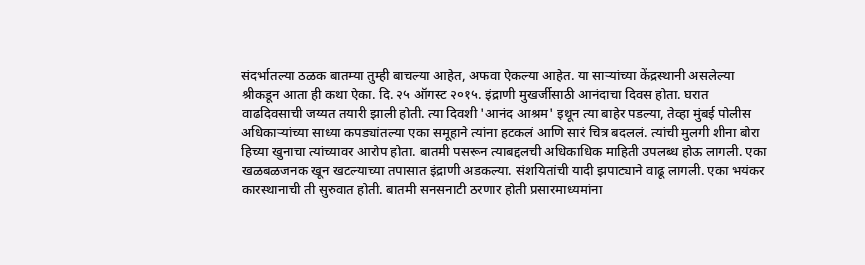संदर्भातल्या ठळक बातम्या तुम्ही बाचल्या आहेत, अफवा ऐकल्या आहेत. या साऱ्यांच्या केंद्रस्थानी असलेल्या श्रीकडून आता ही कथा ऐका. दि. २५ ऑगस्ट २०१५. इंद्राणी मुखर्जीसाठी आनंदाचा दिवस होता. घरात वाढदिवसाची जय्यत तयारी झाली होती. त्या दिवशी 'आनंद आश्रम' इथून त्या बाहेर पडल्या, तेव्हा मुंबई पोलीस अधिकाऱ्यांच्या साध्या कपड्यांतल्या एका समूहाने त्यांना हटकलं आणि सारं चित्र बदललं. त्यांची मुलगी शीना बोरा हिच्या खुनाचा त्यांच्यावर आरोप होता. बातमी पसरून त्याबद्दलची अधिकाधिक माहिती उपलब्ध होऊ लागली. एका खळबळजनक खून खटल्याच्या तपासात इंद्राणी अडकल्या. संशयितांची यादी झपाट्याने वाढू लागली. एका भयंकर कारस्थानाची ती सुरुवात होती. बातमी सनसनाटी ठरणार होती प्रसारमाध्यमांना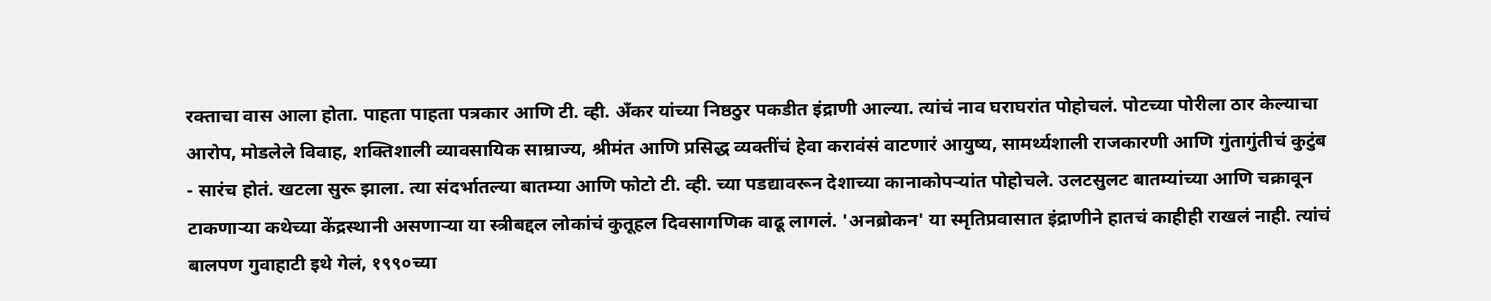रक्ताचा वास आला होता. पाहता पाहता पत्रकार आणि टी. व्ही. अँकर यांच्या निष्ठठुर पकडीत इंद्राणी आल्या. त्यांचं नाव घराघरांत पोहोचलं. पोटच्या पोरीला ठार केल्याचा आरोप, मोडलेले विवाह, शक्तिशाली व्यावसायिक साम्राज्य, श्रीमंत आणि प्रसिद्ध व्यक्तींचं हेवा करावंसं वाटणारं आयुष्य, सामर्थ्यशाली राजकारणी आणि गुंतागुंतीचं कुटुंब - सारंच होतं. खटला सुरू झाला. त्या संदर्भातल्या बातम्या आणि फोटो टी. व्ही. च्या पडद्यावरून देशाच्या कानाकोपऱ्यांत पोहोचले. उलटसुलट बातम्यांच्या आणि चक्रावून टाकणाऱ्या कथेच्या केंद्रस्थानी असणाऱ्या या स्त्रीबद्दल लोकांचं कुतूहल दिवसागणिक वाढू लागलं. 'अनब्रोकन' या स्मृतिप्रवासात इंद्राणीने हातचं काहीही राखलं नाही. त्यांचं बालपण गुवाहाटी इथे गेलं, १९९०च्या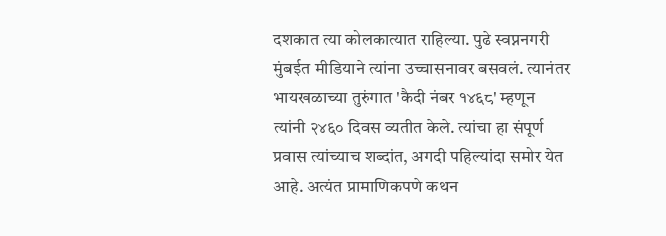दशकात त्या कोलकात्यात राहिल्या. पुढे स्वप्ननगरी मुंबईत मीडियाने त्यांना उच्चासनावर बसवलं. त्यानंतर भायखळाच्या तुरुंगात 'कैदी नंबर १४६८' म्हणून त्यांनी २४६० दिवस व्यतीत केले. त्यांचा हा संपूर्ण प्रवास त्यांच्याच शब्दांत, अगदी पहिल्यांदा समोर येत आहे. अत्यंत प्रामाणिकपणे कथन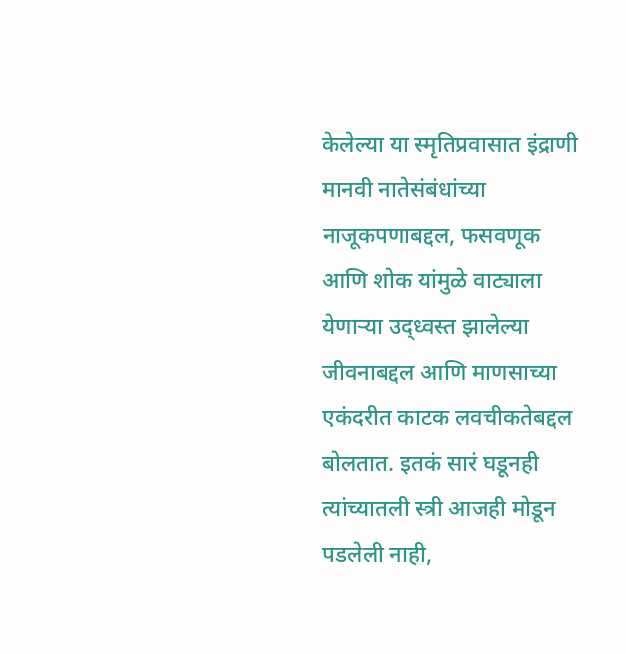केलेल्या या स्मृतिप्रवासात इंद्राणी मानवी नातेसंबंधांच्या नाजूकपणाबद्दल, फसवणूक आणि शोक यांमुळे वाट्याला येणाऱ्या उद्ध्वस्त झालेल्या जीवनाबद्दल आणि माणसाच्या एकंदरीत काटक लवचीकतेबद्दल बोलतात. इतकं सारं घडूनही त्यांच्यातली स्त्री आजही मोडून पडलेली नाही,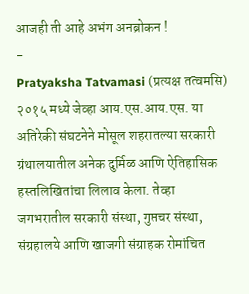आजही ती आहे अभंग अनब्रोकन !
-
Pratyaksha Tatvamasi (प्रत्यक्ष तत्वमसि)
२०१५ मध्ये जेव्हा आय.एस.आय.एस. या अतिरेकी संघटनेने मोसूल शहरातल्या सरकारी ग्रंथालयातील अनेक दुर्मिळ आणि ऐतिहासिक हस्तलिखितांचा लिलाव केला. तेव्हा जगभरातील सरकारी संस्था, गुप्तचर संस्था, संग्रहालये आणि खाजगी संग्राहक रोमांचित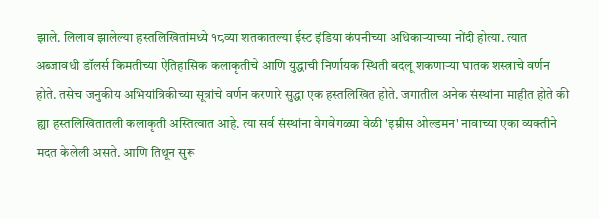झाले. लिलाव झालेल्या हस्तलिखितांमध्ये १८व्या शतकातल्या ईस्ट इंडिया कंपनीच्या अधिकाऱ्याच्या नोंदी होत्या. त्यात अब्जावधी डॉलर्स किमतीच्या ऐतिहासिक कलाकृतीचे आणि युद्धाची निर्णायक स्थिती बदलू शकणाऱ्या घातक शस्त्राचे वर्णन होते. तसेच जनुकीय अभियांत्रिकीच्या सूत्रांचे वर्णन करणारे सुद्धा एक हस्तलिखित होते. जगातील अनेक संस्थांना माहीत होते की ह्या हस्तलिखितातली कलाकृती अस्तित्वात आहे. त्या सर्व संस्थांना वेगवेगळ्या वेळी 'इम्रीस ओल्डमन' नावाच्या एका व्यक्तीने मदत केलेली असते. आणि तिथून सुरू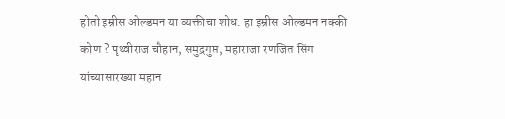होतो इम्रीस ओल्डमन या व्यक्तीचा शोध. हा इम्रीस ओल्डमन नक्की कोण ? पृथ्वीराज चौहान, समुद्रगुप्त, महाराजा रणजित सिंग यांच्यासारख्या महान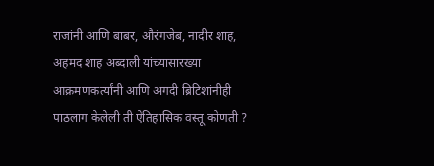राजांनी आणि बाबर, औरंगजेब, नादीर शाह, अहमद शाह अब्दाली यांच्यासारख्या आक्रमणकर्त्यांनी आणि अगदी ब्रिटिशांनीही पाठलाग केलेली ती ऐतिहासिक वस्तू कोणती ?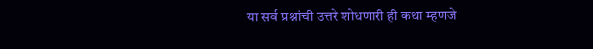या सर्व प्रश्नांची उत्तरे शोधणारी ही कथा म्हणजे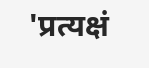'प्रत्यक्षं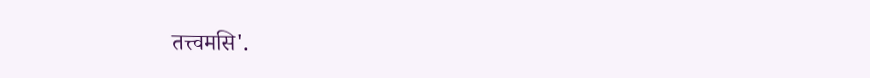तत्त्वमसि'.